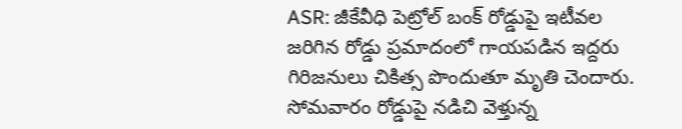ASR: జీకేవీధి పెట్రోల్ బంక్ రోడ్డుపై ఇటీవల జరిగిన రోడ్డు ప్రమాదంలో గాయపడిన ఇద్దరు గిరిజనులు చికిత్స పొందుతూ మృతి చెందారు. సోమవారం రోడ్డుపై నడిచి వెళ్తున్న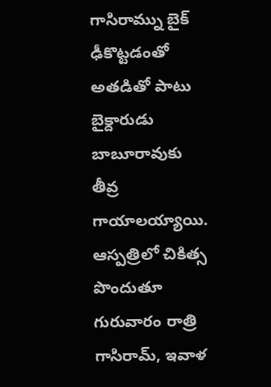గాసిరామ్ను బైక్ ఢీకొట్టడంతో అతడితో పాటు బైక్దారుడు బాబూరావుకు తీవ్ర గాయాలయ్యాయి. ఆస్పత్రిలో చికిత్స పొందుతూ గురువారం రాత్రి గాసిరామ్, ఇవాళ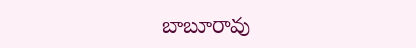బాబూరావు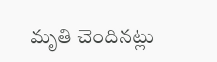మృతి చెందినట్లు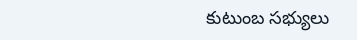కుటుంబ సభ్యులు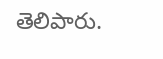తెలిపారు.